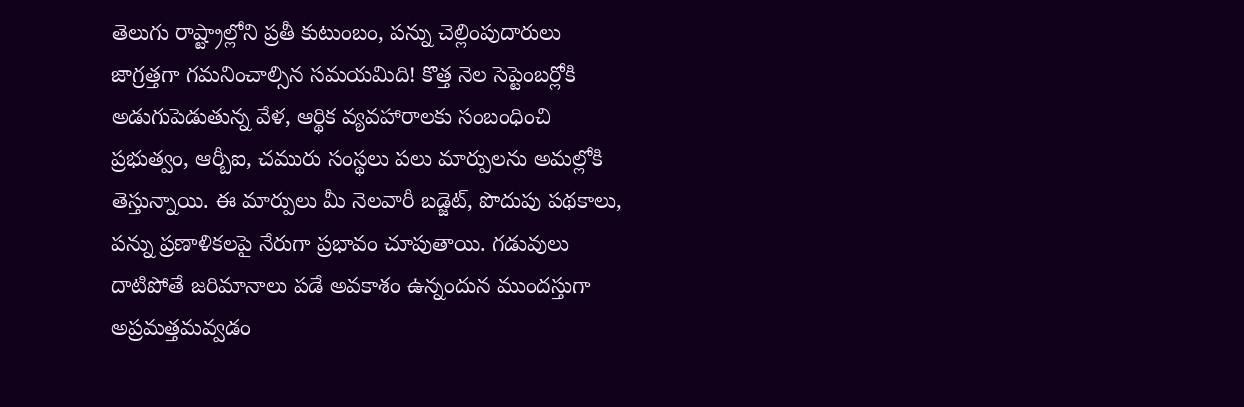తెలుగు రాష్ట్రాల్లోని ప్రతీ కుటుంబం, పన్ను చెల్లింపుదారులు జాగ్రత్తగా గమనించాల్సిన సమయమిది! కొత్త నెల సెప్టెంబర్లోకి అడుగుపెడుతున్న వేళ, ఆర్థిక వ్యవహారాలకు సంబంధించి ప్రభుత్వం, ఆర్బీఐ, చమురు సంస్థలు పలు మార్పులను అమల్లోకి తెస్తున్నాయి. ఈ మార్పులు మీ నెలవారీ బడ్జెట్, పొదుపు పథకాలు, పన్ను ప్రణాళికలపై నేరుగా ప్రభావం చూపుతాయి. గడువులు దాటిపోతే జరిమానాలు పడే అవకాశం ఉన్నందున ముందస్తుగా అప్రమత్తమవ్వడం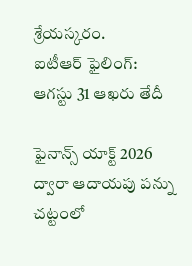శ్రేయస్కరం.
ఐటీఆర్ ఫైలింగ్: ఆగస్టు 31 ఆఖరు తేదీ

ఫైనాన్స్ యాక్ట్ 2026 ద్వారా ఆదాయపు పన్ను చట్టంలో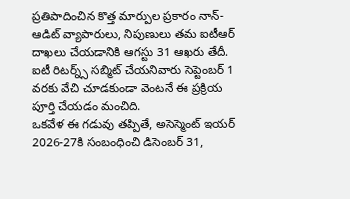ప్రతిపాదించిన కొత్త మార్పుల ప్రకారం నాన్-ఆడిట్ వ్యాపారులు, నిపుణులు తమ ఐటీఆర్ దాఖలు చేయడానికి ఆగస్టు 31 ఆఖరు తేదీ. ఐటీ రిటర్న్స్ సబ్మిట్ చేయనివారు సెప్టెంబర్ 1 వరకు వేచి చూడకుండా వెంటనే ఈ ప్రక్రియ పూర్తి చేయడం మంచిది.
ఒకవేళ ఈ గడువు తప్పితే, అసెస్మెంట్ ఇయర్ 2026-27కి సంబంధించి డిసెంబర్ 31,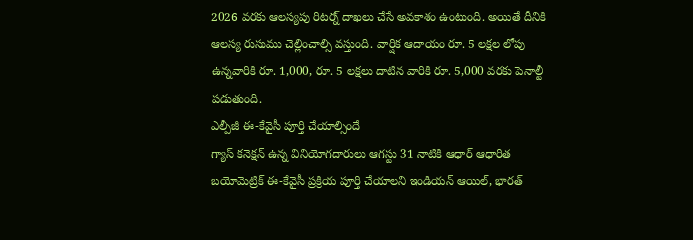2026 వరకు ఆలస్యపు రిటర్న్ దాఖలు చేసే అవకాశం ఉంటుంది. అయితే దీనికి ఆలస్య రుసుము చెల్లించాల్సి వస్తుంది. వార్షిక ఆదాయం రూ. 5 లక్షల లోపు ఉన్నవారికి రూ. 1,000, రూ. 5 లక్షలు దాటిన వారికి రూ. 5,000 వరకు పెనాల్టీ పడుతుంది.
ఎల్పీజీ ఈ-కేవైసీ పూర్తి చేయాల్సిందే
గ్యాస్ కనెక్షన్ ఉన్న వినియోగదారులు ఆగస్టు 31 నాటికి ఆధార్ ఆధారిత బయోమెట్రిక్ ఈ-కేవైసీ ప్రక్రియ పూర్తి చేయాలని ఇండియన్ ఆయిల్, భారత్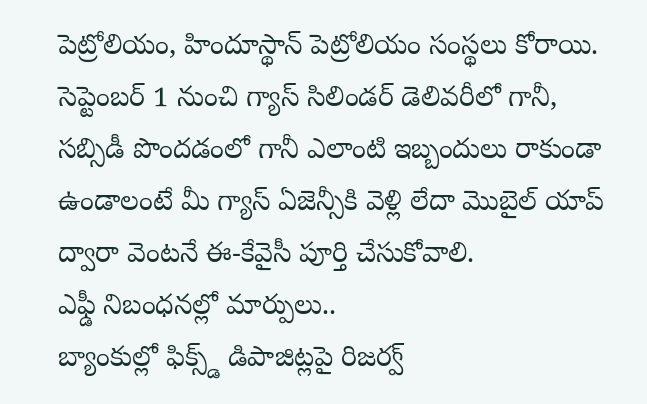పెట్రోలియం, హిందూస్థాన్ పెట్రోలియం సంస్థలు కోరాయి. సెప్టెంబర్ 1 నుంచి గ్యాస్ సిలిండర్ డెలివరీలో గానీ, సబ్సిడీ పొందడంలో గానీ ఎలాంటి ఇబ్బందులు రాకుండా ఉండాలంటే మీ గ్యాస్ ఏజెన్సీకి వెళ్లి లేదా మొబైల్ యాప్ ద్వారా వెంటనే ఈ-కేవైసీ పూర్తి చేసుకోవాలి.
ఎఫ్డీ నిబంధనల్లో మార్పులు..
బ్యాంకుల్లో ఫిక్స్డ్ డిపాజిట్లపై రిజర్వ్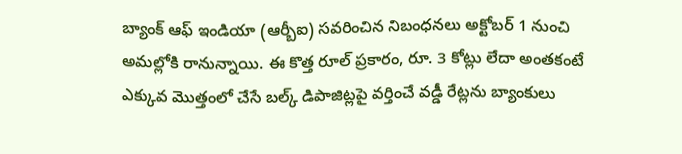బ్యాంక్ ఆఫ్ ఇండియా (ఆర్బీఐ) సవరించిన నిబంధనలు అక్టోబర్ 1 నుంచి అమల్లోకి రానున్నాయి. ఈ కొత్త రూల్ ప్రకారం, రూ. 3 కోట్లు లేదా అంతకంటే ఎక్కువ మొత్తంలో చేసే బల్క్ డిపాజిట్లపై వర్తించే వడ్డీ రేట్లను బ్యాంకులు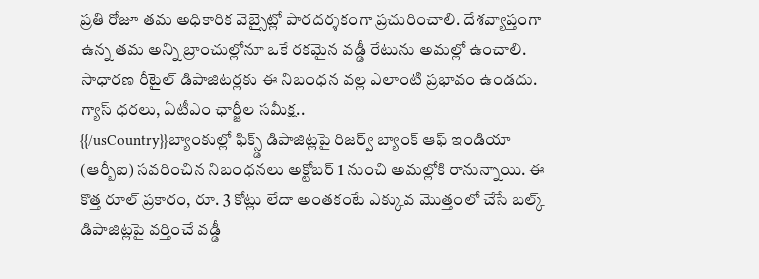ప్రతి రోజూ తమ అధికారిక వెబ్సైట్లో పారదర్శకంగా ప్రచురించాలి. దేశవ్యాప్తంగా ఉన్న తమ అన్ని బ్రాంచుల్లోనూ ఒకే రకమైన వడ్డీ రేటును అమల్లో ఉంచాలి. సాధారణ రీటైల్ డిపాజిటర్లకు ఈ నిబంధన వల్ల ఎలాంటి ప్రభావం ఉండదు.
గ్యాస్ ధరలు, ఏటీఎం ఛార్జీల సమీక్ష..
{{/usCountry}}బ్యాంకుల్లో ఫిక్స్డ్ డిపాజిట్లపై రిజర్వ్ బ్యాంక్ ఆఫ్ ఇండియా (ఆర్బీఐ) సవరించిన నిబంధనలు అక్టోబర్ 1 నుంచి అమల్లోకి రానున్నాయి. ఈ కొత్త రూల్ ప్రకారం, రూ. 3 కోట్లు లేదా అంతకంటే ఎక్కువ మొత్తంలో చేసే బల్క్ డిపాజిట్లపై వర్తించే వడ్డీ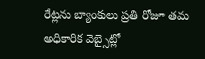రేట్లను బ్యాంకులు ప్రతి రోజూ తమ అధికారిక వెబ్సైట్లో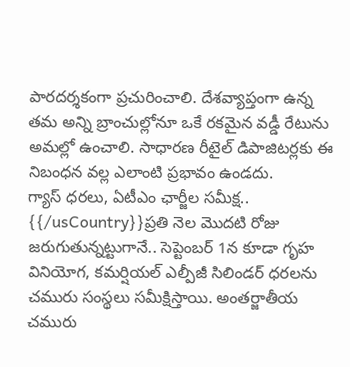పారదర్శకంగా ప్రచురించాలి. దేశవ్యాప్తంగా ఉన్న తమ అన్ని బ్రాంచుల్లోనూ ఒకే రకమైన వడ్డీ రేటును అమల్లో ఉంచాలి. సాధారణ రీటైల్ డిపాజిటర్లకు ఈ నిబంధన వల్ల ఎలాంటి ప్రభావం ఉండదు.
గ్యాస్ ధరలు, ఏటీఎం ఛార్జీల సమీక్ష..
{{/usCountry}}ప్రతి నెల మొదటి రోజు జరుగుతున్నట్టుగానే.. సెప్టెంబర్ 1న కూడా గృహ వినియోగ, కమర్షియల్ ఎల్పీజీ సిలిండర్ ధరలను చమురు సంస్థలు సమీక్షిస్తాయి. అంతర్జాతీయ చమురు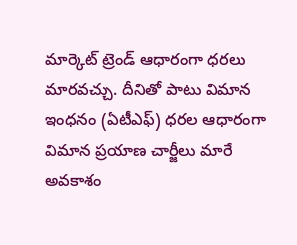మార్కెట్ ట్రెండ్ ఆధారంగా ధరలు మారవచ్చు. దీనితో పాటు విమాన ఇంధనం (ఏటీఎఫ్) ధరల ఆధారంగా విమాన ప్రయాణ చార్జీలు మారే అవకాశం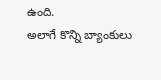ఉంది.
అలాగే కొన్ని బ్యాంకులు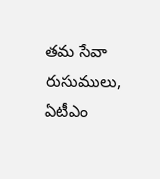తమ సేవా రుసుములు, ఏటీఎం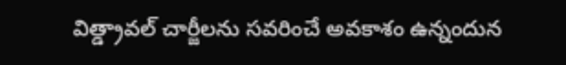విత్డ్రావల్ చార్జీలను సవరించే అవకాశం ఉన్నందున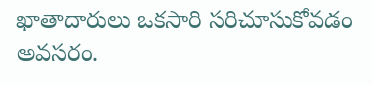ఖాతాదారులు ఒకసారి సరిచూసుకోవడం అవసరం.